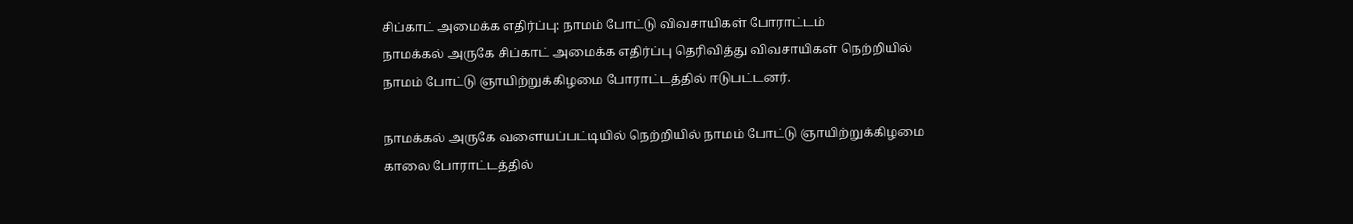சிப்காட் அமைக்க எதிர்ப்பு: நாமம் போட்டு விவசாயிகள் போராட்டம்
நாமக்கல் அருகே சிப்காட் அமைக்க எதிர்ப்பு தெரிவித்து விவசாயிகள் நெற்றியில் நாமம் போட்டு ஞாயிற்றுக்கிழமை போராட்டத்தில் ஈடுபட்டனர்.

நாமக்கல் அருகே வளையப்பட்டியில் நெற்றியில் நாமம் போட்டு ஞாயிற்றுக்கிழமை காலை போராட்டத்தில்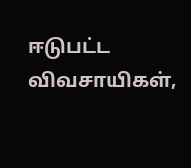ஈடுபட்ட விவசாயிகள்,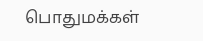பொதுமக்கள்